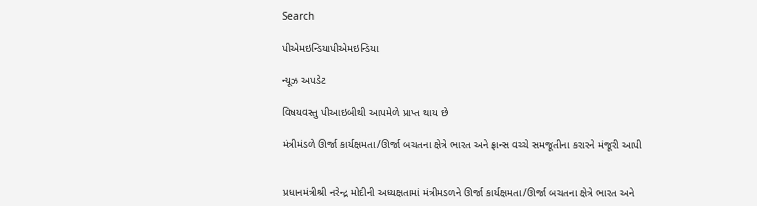Search

પીએમઇન્ડિયાપીએમઇન્ડિયા

ન્યૂઝ અપડેટ

વિષયવસ્તુ પીઆઇબીથી આપમેળે પ્રાપ્ત થાય છે

મંત્રીમંડળે ઊર્જા કાર્યક્ષમતા/ઊર્જા બચતના ક્ષેત્રે ભારત અને ફ્રાન્સ વચ્ચે સમજૂતીના કરારને મંજૂરી આપી


પ્રધાનમંત્રીશ્રી નરેન્દ્ર મોદીની અધ્યક્ષતામાં મંત્રીમડળને ઊર્જા કાર્યક્ષમતા/ઊર્જા બચતના ક્ષેત્રે ભારત અને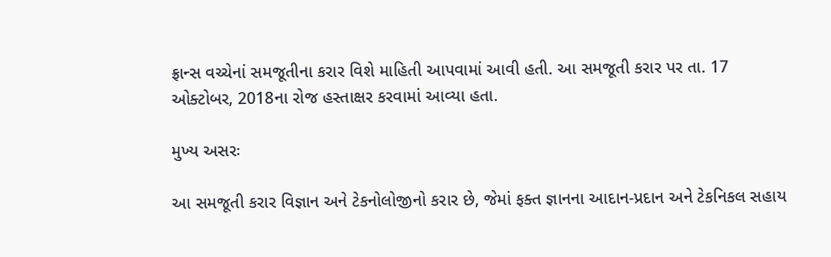ફ્રાન્સ વચ્ચેનાં સમજૂતીના કરાર વિશે માહિતી આપવામાં આવી હતી. આ સમજૂતી કરાર પર તા. 17 ઓક્ટોબર, 2018ના રોજ હસ્તાક્ષર કરવામાં આવ્યા હતા.

મુખ્ય અસરઃ

આ સમજૂતી કરાર વિજ્ઞાન અને ટેકનોલોજીનો કરાર છે, જેમાં ફક્ત જ્ઞાનના આદાન-પ્રદાન અને ટેકનિકલ સહાય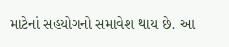માટેનાં સહયોગનો સમાવેશ થાય છે. આ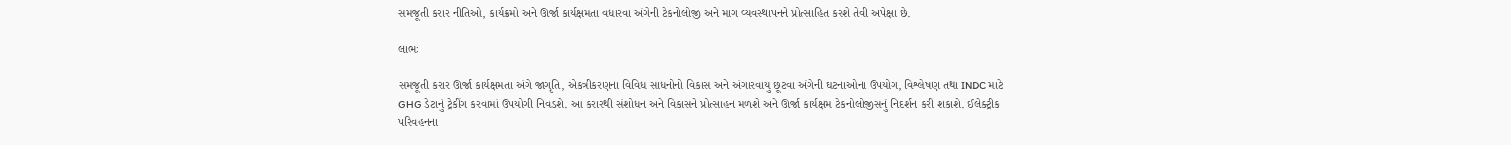સમજૂતી કરાર નીતિઓ, કાર્યક્રમો અને ઊર્જા કાર્યક્ષમતા વધારવા અંગેની ટેકનોલોજી અને માગ વ્યવસ્થાપનને પ્રોત્સાહિત કરશે તેવી અપેક્ષા છે.

લાભઃ

સમજૂતી કરાર ઊર્જા કાર્યક્ષમતા અંગે જાગૃતિ, એકત્રીકરણના વિવિધ સાધનોનો વિકાસ અને અંગારવાયુ છૂટવા અંગેની ઘટનાઓના ઉપયોગ, વિશ્લેષણ તથા INDC માટે GHG ડેટાનું ટ્રેકીંગ કરવામાં ઉપયોગી નિવડશે. આ કરારથી સંશોધન અને વિકાસને પ્રોત્સાહન મળશે અને ઊર્જા કાર્યક્ષમ ટેકનોલોજીસનું નિદર્શન કરી શકાશે. ઈલેક્ટ્રીક પરિવહનના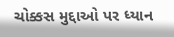ચોક્કસ મુદ્દાઓ પર ધ્યાન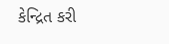કેન્દ્રિત કરી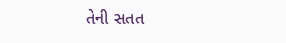તેની સતત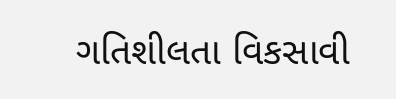ગતિશીલતા વિકસાવી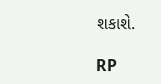શકાશે.

RP